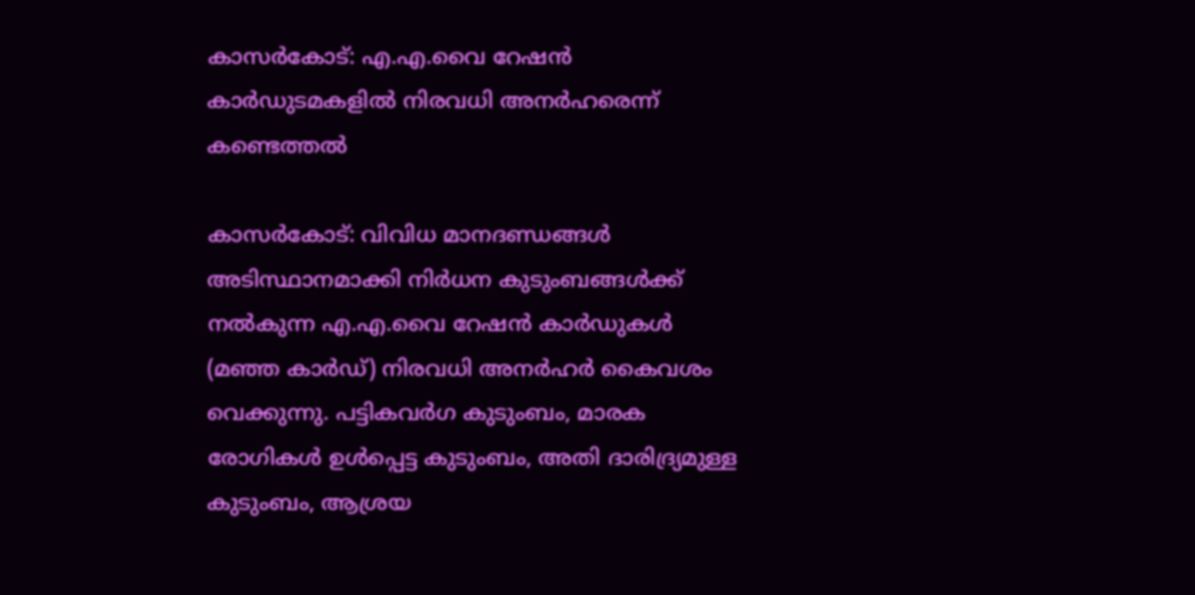കാസർകോട്: എ.എ.വൈ റേഷൻ കാർഡുടമകളിൽ നിരവധി അനർഹരെന്ന് കണ്ടെത്തൽ

കാസർകോട്: വിവിധ മാനദണ്ഡങ്ങൾ അടിസ്ഥാനമാക്കി നിർധന കുടുംബങ്ങൾക്ക് നൽകുന്ന എ.എ.വൈ റേഷൻ കാർഡുകൾ (മഞ്ഞ കാർഡ്) നിരവധി അനർഹർ കൈവശം വെക്കുന്നു. പട്ടികവർഗ കുടുംബം, മാരക രോഗികൾ ഉൾപ്പെട്ട കുടുംബം, അതി ദാരിദ്ര്യമുള്ള കുടുംബം, ആശ്രയ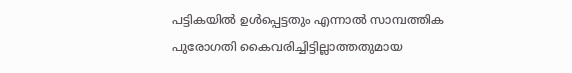പട്ടികയിൽ ഉൾപ്പെട്ടതും എന്നാൽ സാമ്പത്തിക പുരോഗതി കൈവരിച്ചിട്ടില്ലാത്തതുമായ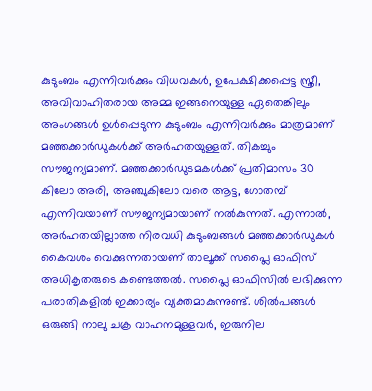കുടുംബം എന്നിവർക്കും വിധവകൾ, ഉപേക്ഷിക്കപ്പെട്ട സ്ത്രീ, അവിവാഹിതരായ അമ്മ ഇങ്ങനെയുള്ള ഏതെങ്കിലും അംഗങ്ങൾ ഉൾപ്പെടുന്ന കുടുംബം എന്നിവർക്കും മാത്രമാണ് മഞ്ഞക്കാർഡുകൾക്ക് അർഹതയുള്ളത്. തികച്ചും സൗജന്യമാണ്. മഞ്ഞക്കാർഡുടമകൾക്ക് പ്രതിമാസം 30 കിലോ അരി, അഞ്ചുകിലോ വരെ ആട്ട, ഗോതമ്പ് എന്നിവയാണ് സൗജന്യമായാണ് നൽകുന്നത്. എന്നാൽ, അർഹതയില്ലാത്ത നിരവധി കുടുംബങ്ങൾ മഞ്ഞക്കാർഡുകൾ കൈവശം വെക്കുന്നതായണ് താലൂക്ക് സപ്ലൈ ഓഫിസ് അധികൃതരുടെ കണ്ടെത്തൽ. സപ്ലൈ ഓഫിസിൽ ലഭിക്കുന്ന പരാതികളിൽ ഇക്കാര്യം വ്യക്തമാകുന്നുണ്ട്. ശിൽപങ്ങൾ ഒരുങ്ങി നാലു ചക്ര വാഹനമുള്ളവർ, ഇരുനില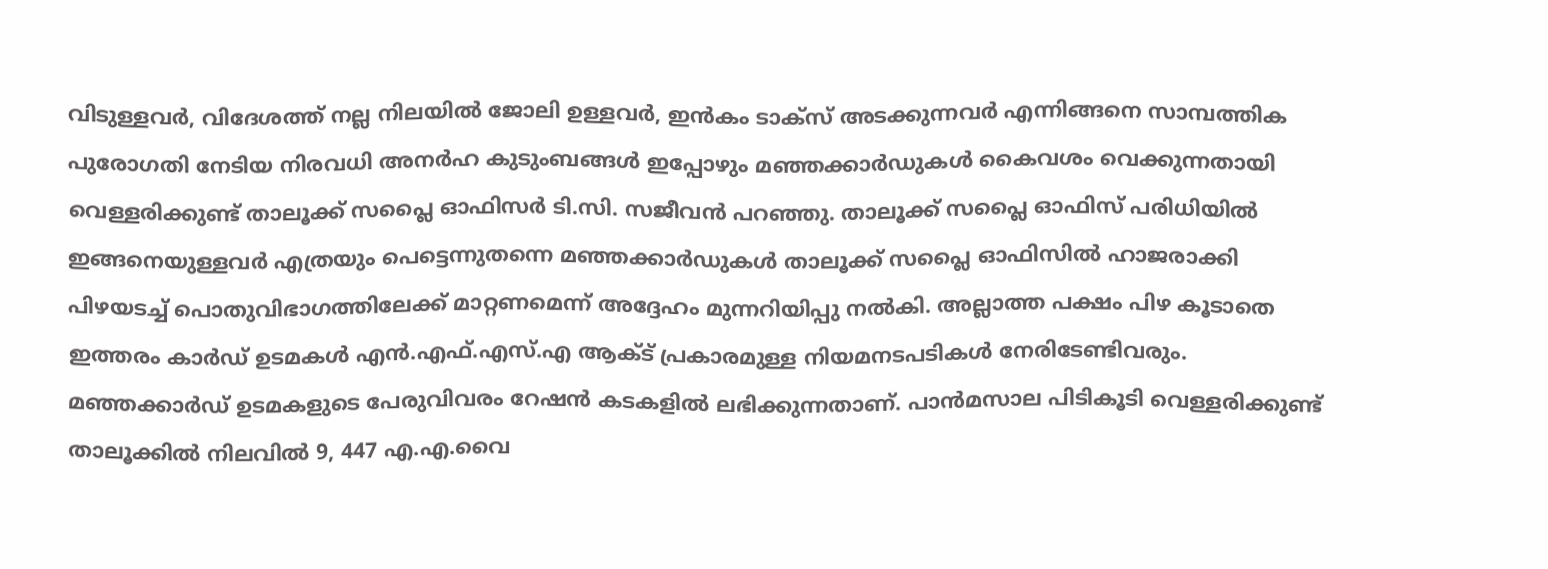വിടുള്ളവർ, വിദേശത്ത് നല്ല നിലയിൽ ജോലി ഉള്ളവർ, ഇൻകം ടാക്സ് അടക്കുന്നവർ എന്നിങ്ങനെ സാമ്പത്തിക പുരോഗതി നേടിയ നിരവധി അനർഹ കുടുംബങ്ങൾ ഇപ്പോഴും മഞ്ഞക്കാർഡുകൾ കൈവശം വെക്കുന്നതായി വെള്ളരിക്കുണ്ട് താലൂക്ക് സപ്ലൈ ഓഫിസർ ടി.സി. സജീവൻ പറഞ്ഞു. താലൂക്ക് സപ്ലൈ ഓഫിസ് പരിധിയിൽ ഇങ്ങനെയുള്ളവർ എത്രയും പെട്ടെന്നുതന്നെ മഞ്ഞക്കാർഡുകൾ താലൂക്ക് സപ്ലൈ ഓഫിസിൽ ഹാജരാക്കി പിഴയടച്ച് പൊതുവിഭാഗത്തിലേക്ക് മാറ്റണമെന്ന് അദ്ദേഹം മുന്നറിയിപ്പു നൽകി. അല്ലാത്ത പക്ഷം പിഴ കൂടാതെ ഇത്തരം കാർഡ് ഉടമകൾ എൻ.എഫ്.എസ്.എ ആക്ട് പ്രകാരമുള്ള നിയമനടപടികൾ നേരിടേണ്ടിവരും. മഞ്ഞക്കാർഡ് ഉടമകളുടെ പേരുവിവരം റേഷൻ കടകളിൽ ലഭിക്കുന്നതാണ്. പാൻമസാല പിടികൂടി വെള്ളരിക്കുണ്ട് താലൂക്കിൽ നിലവിൽ 9, 447 എ.എ.വൈ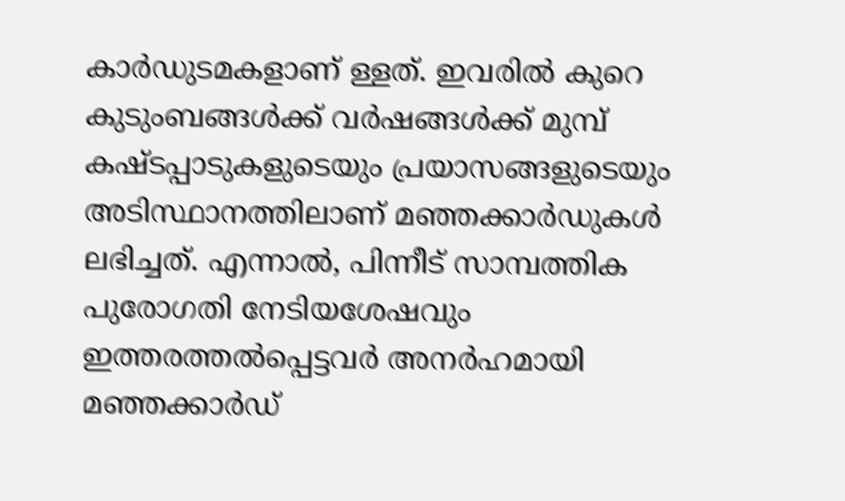കാർഡുടമകളാണ് ള്ളത്. ഇവരിൽ കുറെ കുടുംബങ്ങൾക്ക് വർഷങ്ങൾക്ക് മുമ്പ് കഷ്ടപ്പാടുകളുടെയും പ്രയാസങ്ങളുടെയും അടിസ്ഥാനത്തിലാണ് മഞ്ഞക്കാർഡുകൾ ലഭിച്ചത്. എന്നാൽ, പിന്നീട് സാമ്പത്തിക പുരോഗതി നേടിയശേഷവും ഇത്തരത്തൽപ്പെട്ടവർ അനർഹമായി മഞ്ഞക്കാർഡ്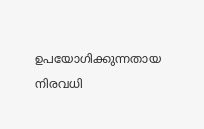ഉപയോഗിക്കുന്നതായ നിരവധി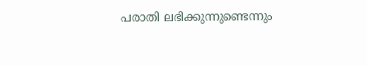പരാതി ലഭിക്കുന്നുണ്ടെന്നും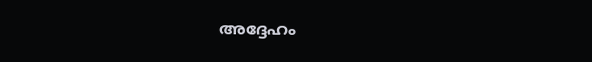അദ്ദേഹം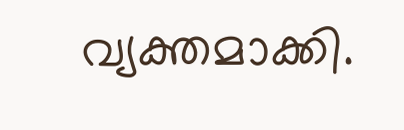വ്യക്തമാക്കി.